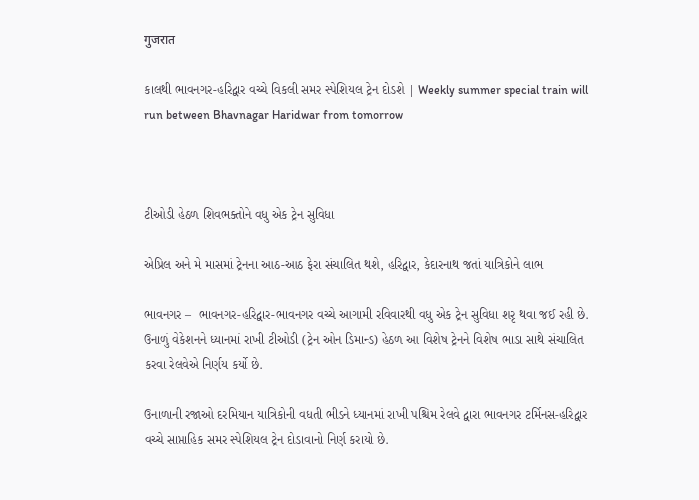गुजरात

કાલથી ભાવનગર-હરિદ્વાર વચ્ચે વિકલી સમર સ્પેશિયલ ટ્રેન દોડશે | Weekly summer special train will run between Bhavnagar Haridwar from tomorrow



ટીઓડી હેઠળ શિવભક્તોને વધુ એક ટ્રેન સુવિધા

એપ્રિલ અને મે માસમાં ટ્રેનના આઠ-આઠ ફેરા સંચાલિત થશે, હરિદ્વાર, કેદારનાથ જતાં યાત્રિકોને લાભ

ભાવનગર –  ભાવનગર-હરિદ્વાર-ભાવનગર વચ્ચે આગામી રવિવારથી વધુ એક ટ્રેન સુવિધા શરૃ થવા જઈ રહી છે. ઉનાળું વેકેશનને ધ્યાનમાં રાખી ટીઓડી (ટ્રેન ઓન ડિમાન્ડ) હેઠળ આ વિશેષ ટ્રેનને વિશેષ ભાડા સાથે સંચાલિત કરવા રેલવેએ નિર્ણય કર્યો છે.

ઉનાળાની રજાઓ દરમિયાન યાત્રિકોની વધતી ભીડને ધ્યાનમાં રાખી પશ્ચિમ રેલવે દ્વારા ભાવનગર ટર્મિનસ-હરિદ્વાર વચ્ચે સાપ્તાહિક સમર સ્પેશિયલ ટ્રેન દોડાવાનો નિર્ણ કરાયો છે.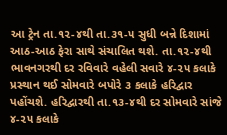આ ટ્રેન તા.૧૨-૪થી તા.૩૧-૫ સુધી બન્ને દિશામાં આઠ-આઠ ફેરા સાથે સંચાલિત થશે. તા.૧૨-૪થી ભાવનગરથી દર રવિવારે વહેલી સવારે ૪-૨૫ કલાકે પ્રસ્થાન થઈ સોમવારે બપોરે ૩ કલાકે હરિદ્વાર પહોંચશે. હરિદ્વારથી તા.૧૩-૪થી દર સોમવારે સાંજે ૪-૨૫ કલાકે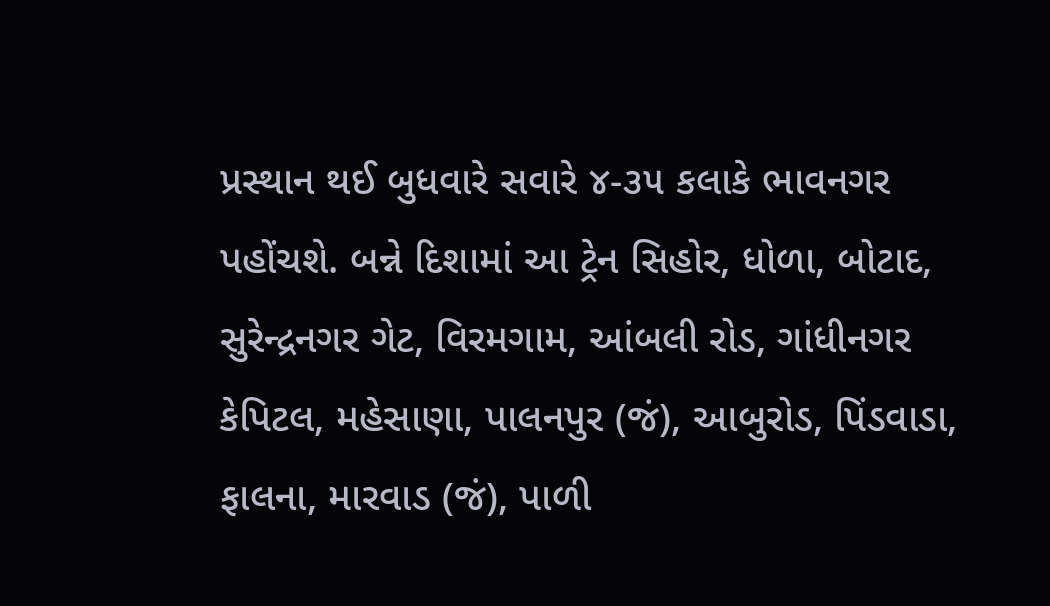પ્રસ્થાન થઈ બુધવારે સવારે ૪-૩૫ કલાકે ભાવનગર પહોંચશે. બન્ને દિશામાં આ ટ્રેન સિહોર, ધોળા, બોટાદ, સુરેન્દ્રનગર ગેટ, વિરમગામ, આંબલી રોડ, ગાંધીનગર કેપિટલ, મહેસાણા, પાલનપુર (જં), આબુરોડ, પિંડવાડા, ફાલના, મારવાડ (જં), પાળી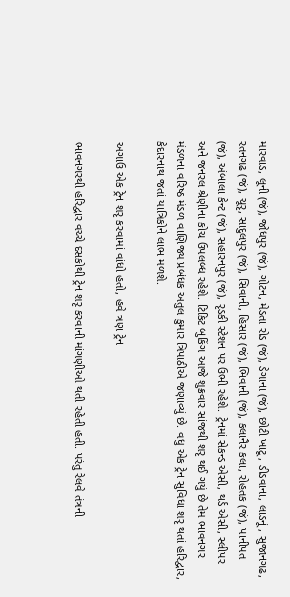મારવાડ, લૂની (જં), જોધપુર (જં), ગોટન, મેડતા રોડ (જં), ડેગાના (જં), છોટી ખાટૂ, ડીડવાના, લાડનૂં, સુજાનગઢ, રતનગઢ (જં), ચૂરૃ, સાદુલપુર (જં), સિવાની, હિસાર (જં), ભિવાની (જં), કલાનૈર કલા, રોહતક (જં), પાનીપત (જં), અંબાલા કેન્ટ (જં), સહારનપુર (જં), રૃડકી સ્ટેશન પર ઉભી રહેશે. ટ્રેનમાં સેકન્ડ એસી, થર્ડ એસી, સ્લીપર અને જનરલ શ્રેણીના કોચ ઉપલબ્ધ રહેશે. ટિકિટ બુકિંગ આજે શુક્રવાર સાંજથી શરૃ થઈ ગયું છે તેમ ભાવનગર મંડળના વરિષ્ઠ મંડળ વાણિજ્ય પ્રબંધક અતુલ કુમાર ત્રિપાઠીએ જણાવ્યું છે. વધુ એક ટ્રેન સુવિધા શરૃ થતાં હરિદ્વાર, કેદારનાથ જતાં યાત્રિકોને લાભ મળશે.

અગાઉ એક ટ્રેન શરૃ કરવામાં વાંધો હતો, હવે ત્રણ ટ્રેન

ભાવનગરથી હરિદ્વાર વચ્ચે દસકોથી ટ્રેન શરૃ કરવાની માંગણીઓ થતી રહેતી હતી. પરંતુ રેલવે તંત્રની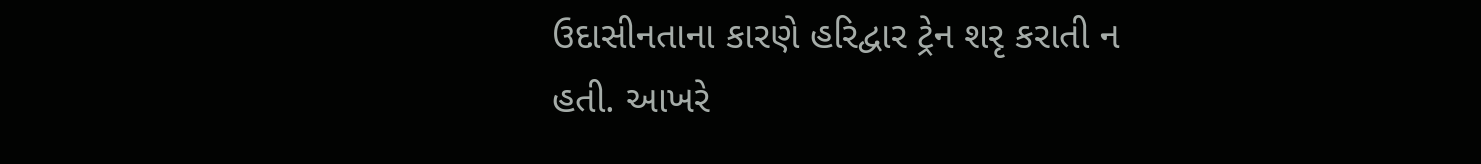ઉદાસીનતાના કારણે હરિદ્વાર ટ્રેન શરૃ કરાતી ન હતી. આખરે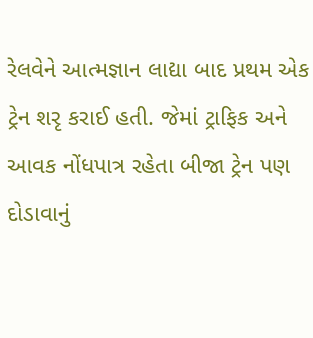રેલવેને આત્મજ્ઞાન લાદ્યા બાદ પ્રથમ એક ટ્રેન શરૃ કરાઈ હતી. જેમાં ટ્રાફિક અને આવક નોંધપાત્ર રહેતા બીજા ટ્રેન પણ દોડાવાનું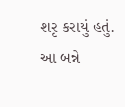શરૃ કરાયું હતું. આ બન્ને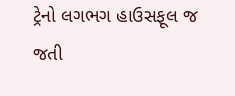ટ્રેનો લગભગ હાઉસફૂલ જ જતી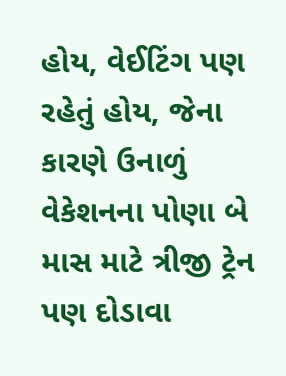હોય, વેઈટિંગ પણ રહેતું હોય, જેના કારણે ઉનાળું વેકેશનના પોણા બે માસ માટે ત્રીજી ટ્રેન પણ દોડાવા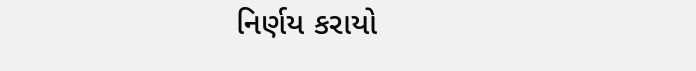નિર્ણય કરાયો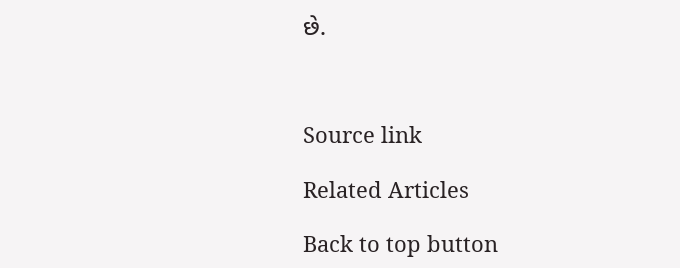છે.



Source link

Related Articles

Back to top button